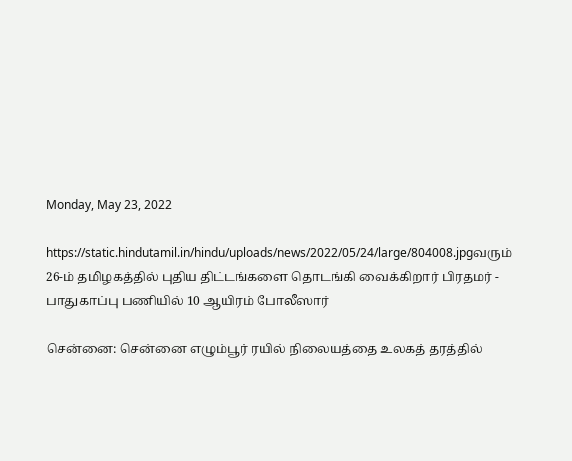Monday, May 23, 2022

https://static.hindutamil.in/hindu/uploads/news/2022/05/24/large/804008.jpgவரும் 26-ம் தமிழகத்தில் புதிய திட்டங்களை தொடங்கி வைக்கிறார் பிரதமர் - பாதுகாப்பு பணியில் 10 ஆயிரம் போலீஸார்

சென்னை: சென்னை எழும்பூர் ரயில் நிலையத்தை உலகத் தரத்தில்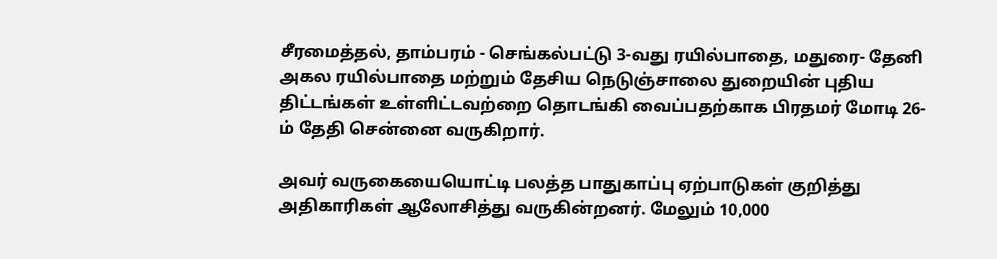சீரமைத்தல், தாம்பரம் - செங்கல்பட்டு 3-வது ரயில்பாதை, மதுரை- தேனி அகல ரயில்பாதை மற்றும் தேசிய நெடுஞ்சாலை துறையின் புதிய திட்டங்கள் உள்ளிட்டவற்றை தொடங்கி வைப்பதற்காக பிரதமர் மோடி 26-ம் தேதி சென்னை வருகிறார்.

அவர் வருகையையொட்டி பலத்த பாதுகாப்பு ஏற்பாடுகள் குறித்து அதிகாரிகள் ஆலோசித்து வருகின்றனர். மேலும் 10,000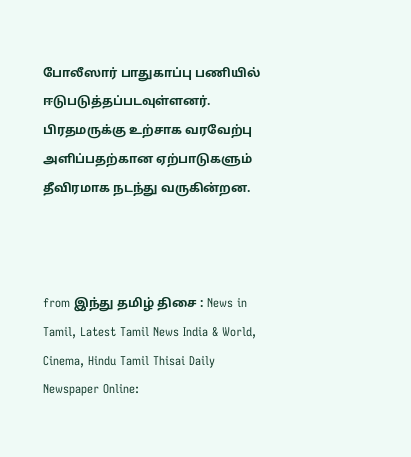போலீஸார் பாதுகாப்பு பணியில் ஈடுபடுத்தப்படவுள்ளனர். பிரதமருக்கு உற்சாக வரவேற்பு அளிப்பதற்கான ஏற்பாடுகளும் தீவிரமாக நடந்து வருகின்றன.



from இந்து தமிழ் திசை : News in Tamil, Latest Tamil News India & World, Cinema, Hindu Tamil Thisai Daily Newspaper Online: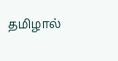தமிழால்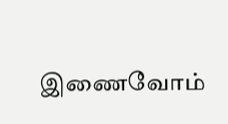இணைவோம்